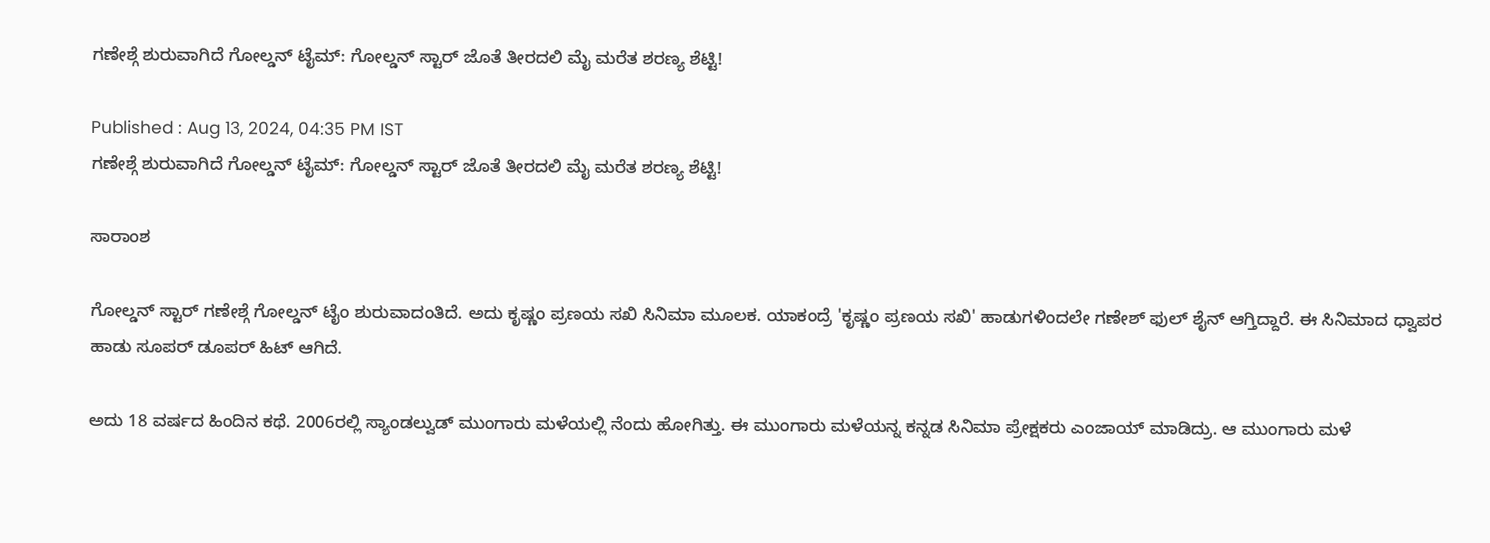ಗಣೇಶ್ಗೆ ಶುರುವಾಗಿದೆ ಗೋಲ್ಡನ್ ಟೈಮ್: ಗೋಲ್ಡನ್ ಸ್ಟಾರ್ ಜೊತೆ ತೀರದಲಿ ಮೈ ಮರೆತ ಶರಣ್ಯ ಶೆಟ್ಟಿ!

Published : Aug 13, 2024, 04:35 PM IST
ಗಣೇಶ್ಗೆ ಶುರುವಾಗಿದೆ ಗೋಲ್ಡನ್ ಟೈಮ್: ಗೋಲ್ಡನ್ ಸ್ಟಾರ್ ಜೊತೆ ತೀರದಲಿ ಮೈ ಮರೆತ ಶರಣ್ಯ ಶೆಟ್ಟಿ!

ಸಾರಾಂಶ

ಗೋಲ್ಡನ್ ಸ್ಟಾರ್ ಗಣೇಶ್ಗೆ ಗೋಲ್ಡನ್ ಟೈಂ ಶುರುವಾದಂತಿದೆ. ಅದು ಕೃಷ್ಣಂ ಪ್ರಣಯ ಸಖಿ ಸಿನಿಮಾ ಮೂಲಕ. ಯಾಕಂದ್ರೆ 'ಕೃಷ್ಣಂ ಪ್ರಣಯ ಸಖಿ' ಹಾಡುಗಳಿಂದಲೇ ಗಣೇಶ್ ಫುಲ್ ಶೈನ್ ಆಗ್ತಿದ್ದಾರೆ. ಈ ಸಿನಿಮಾದ ಧ್ವಾಪರ ಹಾಡು ಸೂಪರ್ ಡೂಪರ್ ಹಿಟ್ ಆಗಿದೆ.

ಅದು 18 ವರ್ಷದ ಹಿಂದಿನ ಕಥೆ. 2006ರಲ್ಲಿ ಸ್ಯಾಂಡಲ್ವುಡ್ ಮುಂಗಾರು ಮಳೆಯಲ್ಲಿ ನೆಂದು ಹೋಗಿತ್ತು. ಈ ಮುಂಗಾರು ಮಳೆಯನ್ನ ಕನ್ನಡ ಸಿನಿಮಾ ಪ್ರೇಕ್ಷಕರು ಎಂಜಾಯ್ ಮಾಡಿದ್ರು. ಆ ಮುಂಗಾರು ಮಳೆ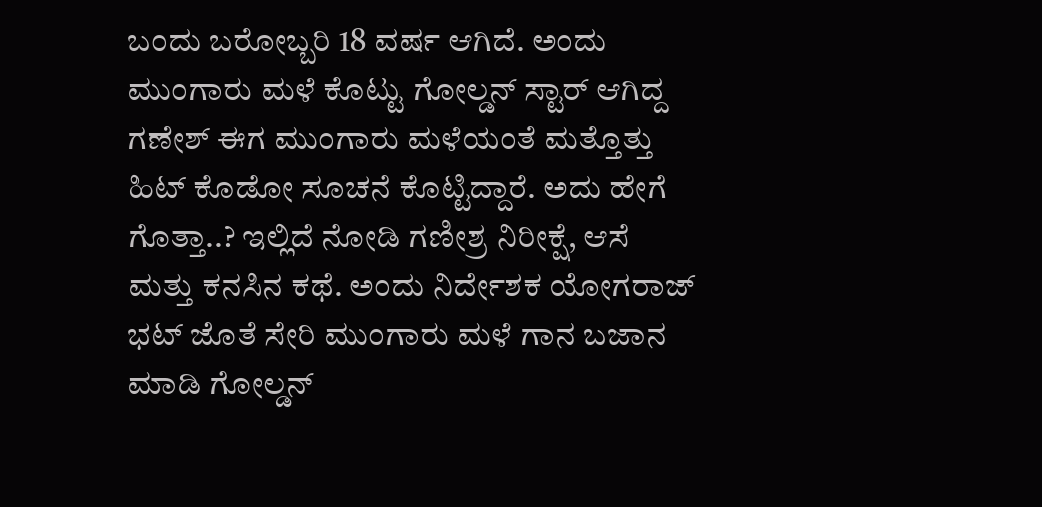ಬಂದು ಬರೋಬ್ಬರಿ 18 ವರ್ಷ ಆಗಿದೆ. ಅಂದು ಮುಂಗಾರು ಮಳೆ ಕೊಟ್ಟು ಗೋಲ್ಡನ್ ಸ್ಟಾರ್ ಆಗಿದ್ದ ಗಣೇಶ್ ಈಗ ಮುಂಗಾರು ಮಳೆಯಂತೆ ಮತ್ತೊತ್ತು ಹಿಟ್ ಕೊಡೋ ಸೂಚನೆ ಕೊಟ್ಟಿದ್ದಾರೆ. ಅದು ಹೇಗೆ ಗೊತ್ತಾ..? ಇಲ್ಲಿದೆ ನೋಡಿ ಗಣೀಶ್ರ ನಿರೀಕ್ಷೆ, ಆಸೆ ಮತ್ತು ಕನಸಿನ ಕಥೆ. ಅಂದು ನಿರ್ದೇಶಕ ಯೋಗರಾಜ್ ಭಟ್ ಜೊತೆ ಸೇರಿ ಮುಂಗಾರು ಮಳೆ ಗಾನ ಬಜಾನ ಮಾಡಿ ಗೋಲ್ಡನ್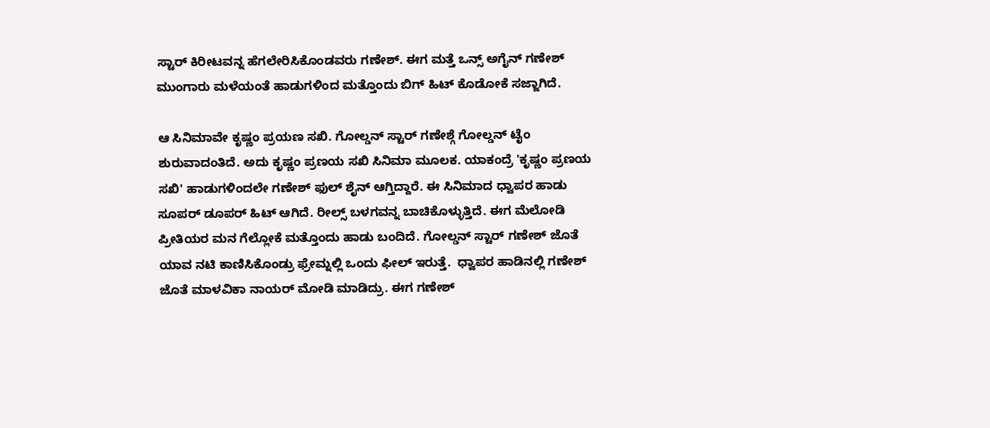ಸ್ಟಾರ್ ಕಿರೀಟವನ್ನ ಹೆಗಲೇರಿಸಿಕೊಂಡವರು ಗಣೇಶ್. ಈಗ ಮತ್ತೆ ಒನ್ಸ್ ಅಗೈನ್ ಗಣೇಶ್ ಮುಂಗಾರು ಮಳೆಯಂತೆ ಹಾಡುಗಳಿಂದ ಮತ್ತೊಂದು ಬಿಗ್ ಹಿಟ್ ಕೊಡೋಕೆ ಸಜ್ಜಾಗಿದೆ.

ಆ ಸಿನಿಮಾವೇ ಕೃಷ್ಣಂ ಪ್ರಯಣ ಸಖಿ. ಗೋಲ್ಡನ್ ಸ್ಟಾರ್ ಗಣೇಶ್ಗೆ ಗೋಲ್ಡನ್ ಟೈಂ ಶುರುವಾದಂತಿದೆ. ಅದು ಕೃಷ್ಣಂ ಪ್ರಣಯ ಸಖಿ ಸಿನಿಮಾ ಮೂಲಕ. ಯಾಕಂದ್ರೆ 'ಕೃಷ್ಣಂ ಪ್ರಣಯ ಸಖಿ' ಹಾಡುಗಳಿಂದಲೇ ಗಣೇಶ್ ಫುಲ್ ಶೈನ್ ಆಗ್ತಿದ್ದಾರೆ. ಈ ಸಿನಿಮಾದ ಧ್ವಾಪರ ಹಾಡು ಸೂಪರ್ ಡೂಪರ್ ಹಿಟ್ ಆಗಿದೆ. ರೀಲ್ಸ್ ಬಳಗವನ್ನ ಬಾಚಿಕೊಳ್ಳುತ್ತಿದೆ. ಈಗ ಮೆಲೋಡಿ ಪ್ರೀತಿಯರ ಮನ ಗೆಲ್ಲೋಕೆ ಮತ್ತೊಂದು ಹಾಡು ಬಂದಿದೆ. ಗೋಲ್ಡನ್ ಸ್ಟಾರ್ ಗಣೇಶ್ ಜೊತೆ ಯಾವ ನಟಿ ಕಾಣಿಸಿಕೊಂಡ್ರು ಫ್ರೇಮ್ನಲ್ಲಿ ಒಂದು ಫೀಲ್ ಇರುತ್ತೆ.  ಧ್ವಾಪರ ಹಾಡಿನಲ್ಲಿ ಗಣೇಶ್ ಜೊತೆ ಮಾಳವಿಕಾ ನಾಯರ್ ಮೋಡಿ ಮಾಡಿದ್ರು. ಈಗ ಗಣೇಶ್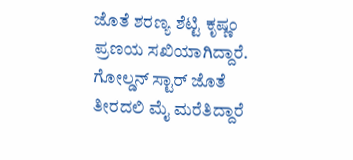ಜೊತೆ ಶರಣ್ಯ ಶೆಟ್ಟಿ ಕೃಷ್ಣಂ ಪ್ರಣಯ ಸಖಿಯಾಗಿದ್ದಾರೆ. ಗೋಲ್ಡನ್ ಸ್ಟಾರ್ ಜೊತೆ ತೀರದಲಿ ಮೈ ಮರೆತಿದ್ದಾರೆ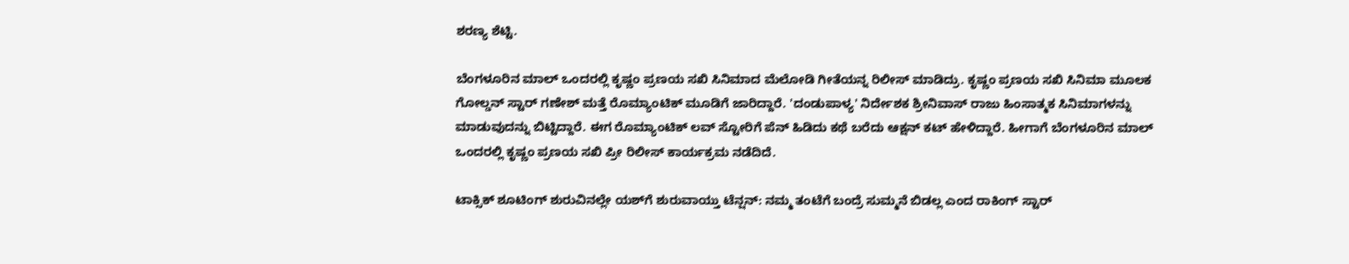ಶರಣ್ಯ ಶೆಟ್ಟಿ.

ಬೆಂಗಳೂರಿನ ಮಾಲ್ ಒಂದರಲ್ಲಿ ಕೃಷ್ಣಂ ಪ್ರಣಯ ಸಖಿ ಸಿನಿಮಾದ ಮೆಲೋಡಿ ಗೀತೆಯನ್ನ ರಿಲೀಸ್ ಮಾಡಿದ್ರು. ಕೃಷ್ಣಂ ಪ್ರಣಯ ಸಖಿ ಸಿನಿಮಾ ಮೂಲಕ ಗೋಲ್ಡನ್ ಸ್ಟಾರ್ ಗಣೇಶ್ ಮತ್ತೆ ರೊಮ್ಯಾಂಟಿಕ್ ಮೂಡಿಗೆ ಜಾರಿದ್ದಾರೆ. 'ದಂಡುಪಾಳ್ಯ' ನಿರ್ದೇಶಕ ಶ್ರೀನಿವಾಸ್ ರಾಜು ಹಿಂಸಾತ್ಮಕ ಸಿನಿಮಾಗಳನ್ನು ಮಾಡುವುದನ್ನು ಬಿಟ್ಟಿದ್ದಾರೆ. ಈಗ ರೊಮ್ಯಾಂಟಿಕ್ ಲವ್ ಸ್ಟೋರಿಗೆ ಪೆನ್ ಹಿಡಿದು ಕಥೆ ಬರೆದು ಆಕ್ಷನ್ ಕಟ್ ಹೇಳಿದ್ದಾರೆ. ಹೀಗಾಗೆ ಬೆಂಗಳೂರಿನ ಮಾಲ್ ಒಂದರಲ್ಲಿ ಕೃಷ್ಣಂ ಪ್ರಣಯ ಸಖಿ ಪ್ರೀ ರಿಲೀಸ್ ಕಾರ್ಯಕ್ರಮ ನಡೆದಿದೆ.

ಟಾಕ್ಸಿಕ್ ಶೂಟಿಂಗ್ ಶುರುವಿನಲ್ಲೇ ಯಶ್‌ಗೆ ಶುರುವಾಯ್ತು ಟೆನ್ಷನ್: ನಮ್ಮ ತಂಟೆಗೆ ಬಂದ್ರೆ ಸುಮ್ಮನೆ ಬಿಡಲ್ಲ ಎಂದ ರಾಕಿಂಗ್ ಸ್ಟಾರ್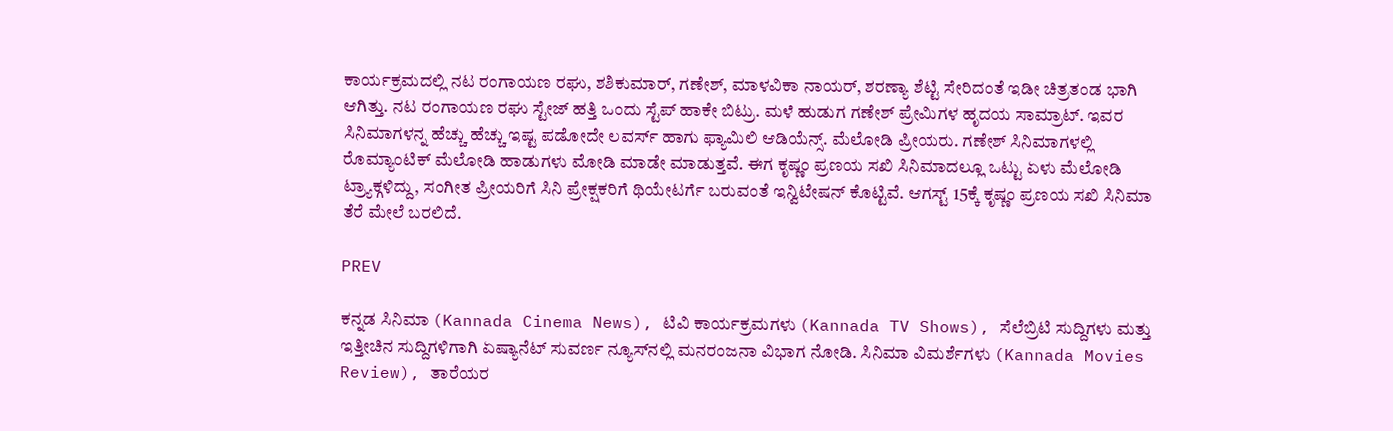ಕಾರ್ಯಕ್ರಮದಲ್ಲಿ ನಟ ರಂಗಾಯಣ ರಘು, ಶಶಿಕುಮಾರ್, ಗಣೇಶ್, ಮಾಳವಿಕಾ ನಾಯರ್, ಶರಣ್ಯಾ ಶೆಟ್ಟಿ ಸೇರಿದಂತೆ ಇಡೀ ಚಿತ್ರತಂಡ ಭಾಗಿ ಆಗಿತ್ತು. ನಟ ರಂಗಾಯಣ ರಘು ಸ್ಟೇಜ್ ಹತ್ತಿ ಒಂದು ಸ್ಟೆಪ್ ಹಾಕೇ ಬಿಟ್ರು. ಮಳೆ ಹುಡುಗ ಗಣೇಶ್ ಪ್ರೇಮಿಗಳ ಹೃದಯ ಸಾಮ್ರಾಟ್. ಇವರ ಸಿನಿಮಾಗಳನ್ನ ಹೆಚ್ಚು ಹೆಚ್ಚು ಇಷ್ಟ ಪಡೋದೇ ಲವರ್ಸ್ ಹಾಗು ಫ್ಯಾಮಿಲಿ ಆಡಿಯೆನ್ಸ್. ಮೆಲೋಡಿ ಪ್ರೀಯರು. ಗಣೇಶ್ ಸಿನಿಮಾಗಳಲ್ಲಿ ರೊಮ್ಯಾಂಟಿಕ್ ಮೆಲೋಡಿ ಹಾಡುಗಳು ಮೋಡಿ ಮಾಡೇ ಮಾಡುತ್ತವೆ. ಈಗ ಕೃಷ್ಣಂ ಪ್ರಣಯ ಸಖಿ ಸಿನಿಮಾದಲ್ಲೂ ಒಟ್ಟು ಏಳು ಮೆಲೋಡಿ ಟ್ರ್ಯಾಕ್ಗಳಿದ್ದು, ಸಂಗೀತ ಪ್ರೀಯರಿಗೆ ಸಿನಿ ಪ್ರೇಕ್ಷಕರಿಗೆ ಥಿಯೇಟರ್ಗೆ ಬರುವಂತೆ ಇನ್ವಿಟೇಷನ್ ಕೊಟ್ಟಿವೆ. ಆಗಸ್ಟ್ 15ಕ್ಕೆ ಕೃಷ್ಣಂ ಪ್ರಣಯ ಸಖಿ ಸಿನಿಮಾ ತೆರೆ ಮೇಲೆ ಬರಲಿದೆ.

PREV

ಕನ್ನಡ ಸಿನಿಮಾ (Kannada Cinema News), ಟಿವಿ ಕಾರ್ಯಕ್ರಮಗಳು (Kannada TV Shows), ಸೆಲೆಬ್ರಿಟಿ ಸುದ್ದಿಗಳು ಮತ್ತು ಇತ್ತೀಚಿನ ಸುದ್ದಿಗಳಿಗಾಗಿ ಏಷ್ಯಾನೆಟ್ ಸುವರ್ಣ ನ್ಯೂಸ್‌ನಲ್ಲಿ ಮನರಂಜನಾ ವಿಭಾಗ ನೋಡಿ. ಸಿನಿಮಾ ವಿಮರ್ಶೆಗಳು (Kannada Movies Review), ತಾರೆಯರ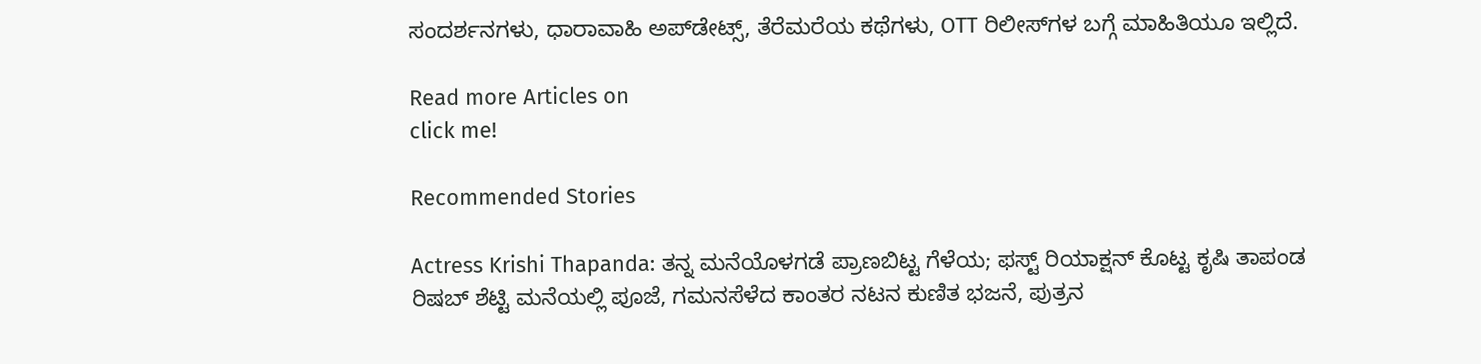ಸಂದರ್ಶನಗಳು, ಧಾರಾವಾಹಿ ಅಪ್‌ಡೇಟ್ಸ್‌, ತೆರೆಮರೆಯ ಕಥೆಗಳು, OTT ರಿಲೀಸ್‌ಗಳ ಬಗ್ಗೆ ಮಾಹಿತಿಯೂ ಇಲ್ಲಿದೆ.

Read more Articles on
click me!

Recommended Stories

Actress Krishi Thapanda: ತನ್ನ ಮನೆಯೊಳಗಡೆ ಪ್ರಾಣಬಿಟ್ಟ ಗೆಳೆಯ; ಫಸ್ಟ್‌ ರಿಯಾಕ್ಷನ್ ಕೊಟ್ಟ ಕೃಷಿ ತಾಪಂಡ
ರಿಷಬ್ ಶೆಟ್ಟಿ ಮನೆಯಲ್ಲಿ ಪೂಜೆ, ಗಮನಸೆಳೆದ ಕಾಂತರ ನಟನ ಕುಣಿತ ಭಜನೆ, ಪುತ್ರನ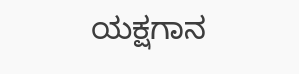ಯಕ್ಷಗಾನ